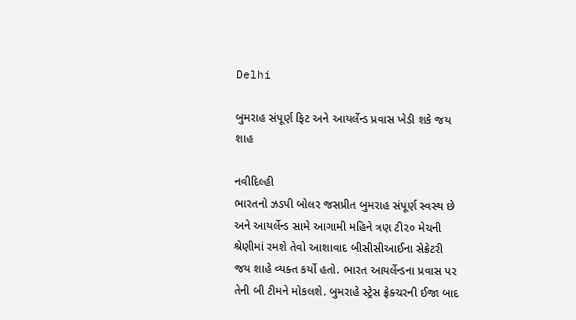Delhi

બુમરાહ સંપૂર્ણ ફિટ અને આયર્લેન્ડ પ્રવાસ ખેડી શકે જય શાહ

નવીદિલ્હી
ભારતનો ઝડપી બોલર જસપ્રીત બુમરાહ સંપૂર્ણ સ્વસ્થ છે અને આયર્લેન્ડ સામે આગામી મહિને ત્રણ ટી૨૦ મેચની શ્રેણીમાં રમશે તેવો આશાવાદ બીસીસીઆઈના સેક્રેટરી જય શાહે વ્યક્ત કર્યો હતો. ભારત આયર્લેન્ડના પ્રવાસ પર તેની બી ટીમને મોકલશે. બુમરાહે સ્ટ્રેસ ફ્રેક્ચરની ઈજા બાદ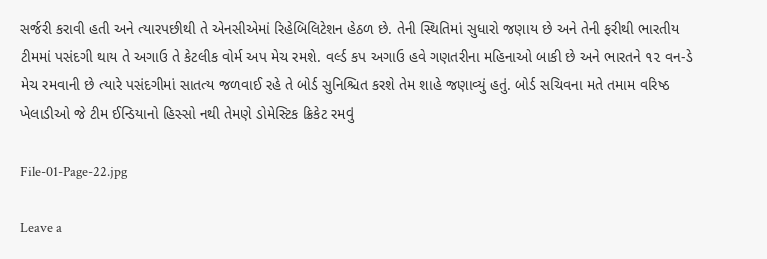સર્જરી કરાવી હતી અને ત્યારપછીથી તે એનસીએમાં રિહેબિલિટેશન હેઠળ છે. તેની સ્થિતિમાં સુધારો જણાય છે અને તેની ફરીથી ભારતીય ટીમમાં પસંદગી થાય તે અગાઉ તે કેટલીક વોર્મ અપ મેચ રમશે. વર્લ્ડ કપ અગાઉ હવે ગણતરીના મહિનાઓ બાકી છે અને ભારતને ૧૨ વન-ડે મેચ રમવાની છે ત્યારે પસંદગીમાં સાતત્ય જળવાઈ રહે તે બોર્ડ સુનિશ્ચિત કરશે તેમ શાહે જણાવ્યું હતું. બોર્ડ સચિવના મતે તમામ વરિષ્ઠ ખેલાડીઓ જે ટીમ ઈન્ડિયાનો હિસ્સો નથી તેમણે ડોમેસ્ટિક ક્રિકેટ રમવું

File-01-Page-22.jpg

Leave a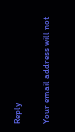Reply

Your email address will not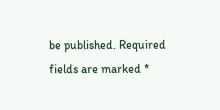be published. Required fields are marked *